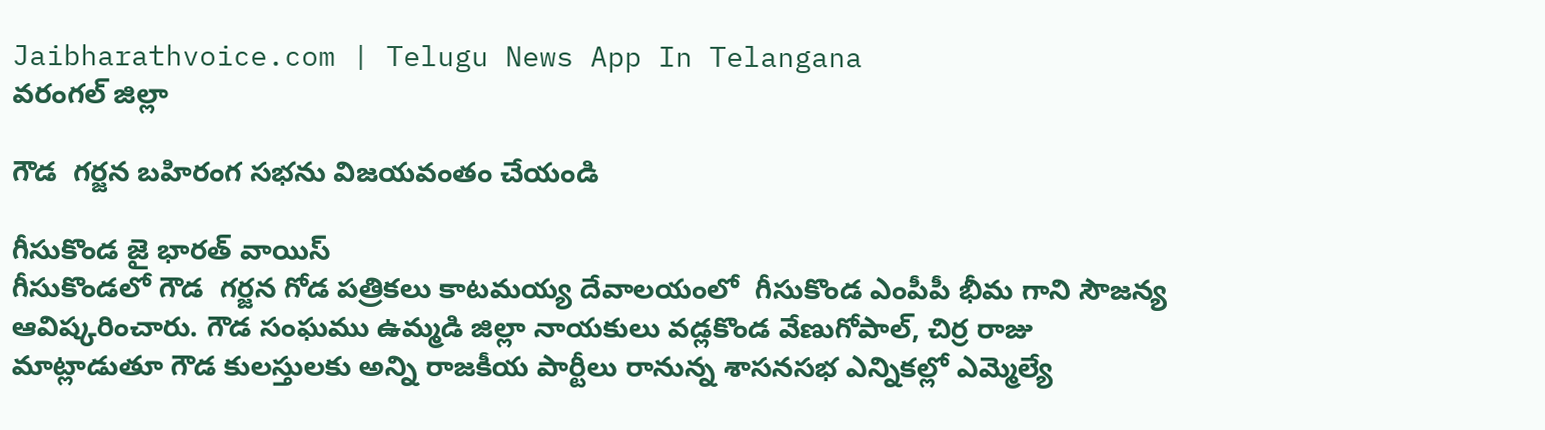Jaibharathvoice.com | Telugu News App In Telangana
వరంగల్ జిల్లా

గౌడ  గర్జన బహిరంగ సభను విజయవంతం చేయండి

గీసుకొండ జై భారత్ వాయిస్
గీసుకొండలో గౌడ  గర్జన గోడ పత్రికలు కాటమయ్య దేవాలయంలో  గీసుకొండ ఎంపీపీ భీమ గాని సౌజన్య
ఆవిష్కరించారు. గౌడ సంఘము ఉమ్మడి జిల్లా నాయకులు వడ్లకొండ వేణుగోపాల్, చిర్ర రాజు
మాట్లాడుతూ గౌడ కులస్తులకు అన్ని రాజకీయ పార్టీలు రానున్న శాసనసభ ఎన్నికల్లో ఎమ్మెల్యే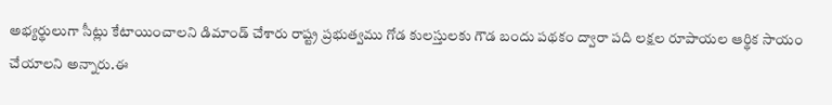అభ్యర్థులుగా సీట్లు కేటాయించాలని డిమాండ్ చేశారు రాష్ట్ర ప్రభుత్వము గోడ కులస్తులకు గౌడ బందు పథకం ద్వారా పది లక్షల రూపాయల ఆర్థిక సాయం చేయాలని అన్నారు.ఈ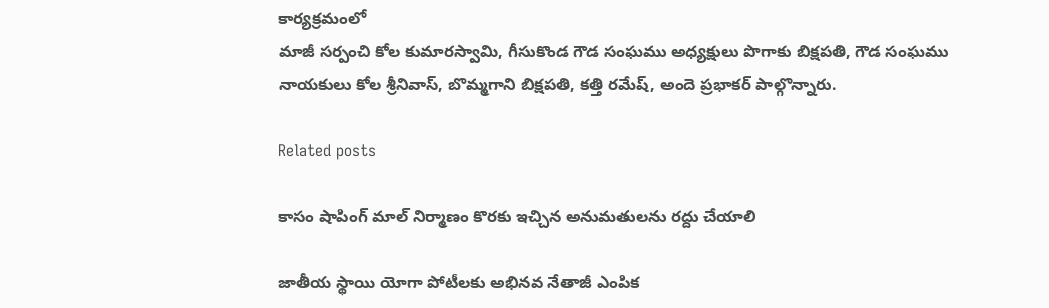కార్యక్రమంలో
మాజీ సర్పంచి కోల కుమారస్వామి, గీసుకొండ గౌడ సంఘము అధ్యక్షులు పొగాకు బిక్షపతి, గౌడ సంఘము నాయకులు కోల శ్రీనివాస్, బొమ్మగాని బిక్షపతి, కత్తి రమేష్, అందె ప్రభాకర్ పాల్గొన్నారు.

Related posts

కాసం షాపింగ్ మాల్ నిర్మాణం కొరకు ఇచ్చిన అనుమతులను రద్దు చేయాలి

జాతీయ స్థాయి యోగా పోటీలకు అభినవ నేతాజీ ఎంపిక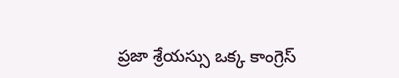ప్రజా శ్రేయస్సు ఒక్క కాంగ్రెస్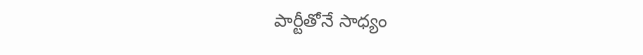పార్టీతోనే సాధ్యం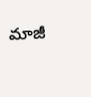మాజీ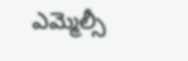ఎమ్మెల్సీ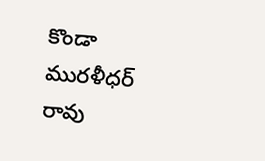కొండా మురళీధర్ రావు